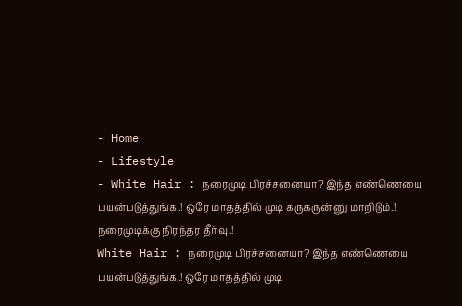- Home
- Lifestyle
- White Hair : நரைமுடி பிரச்சனையா? இந்த எண்ணெயை பயன்படுத்துங்க.! ஒரே மாதத்தில் முடி கருகருன்னு மாறிடும்.! நரைமுடிக்கு நிரந்தர தீர்வு.!
White Hair : நரைமுடி பிரச்சனையா? இந்த எண்ணெயை பயன்படுத்துங்க.! ஒரே மாதத்தில் முடி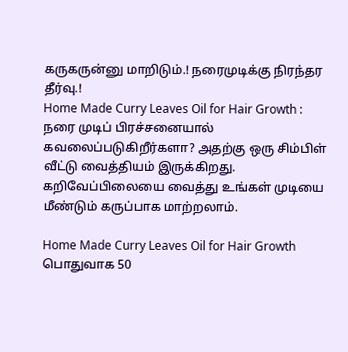கருகருன்னு மாறிடும்.! நரைமுடிக்கு நிரந்தர தீர்வு.!
Home Made Curry Leaves Oil for Hair Growth : நரை முடிப் பிரச்சனையால் கவலைப்படுகிறீர்களா? அதற்கு ஒரு சிம்பிள் வீட்டு வைத்தியம் இருக்கிறது. கறிவேப்பிலையை வைத்து உங்கள் முடியை மீண்டும் கருப்பாக மாற்றலாம்.

Home Made Curry Leaves Oil for Hair Growth
பொதுவாக 50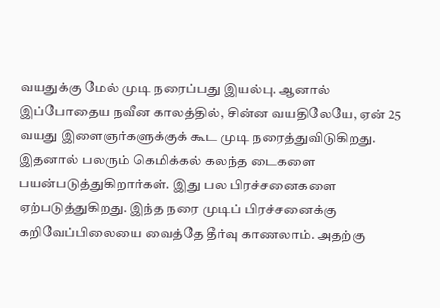வயதுக்கு மேல் முடி நரைப்பது இயல்பு. ஆனால் இப்போதைய நவீன காலத்தில், சின்ன வயதிலேயே, ஏன் 25 வயது இளைஞர்களுக்குக் கூட முடி நரைத்துவிடுகிறது. இதனால் பலரும் கெமிக்கல் கலந்த டைகளை பயன்படுத்துகிறார்கள். இது பல பிரச்சனைகளை ஏற்படுத்துகிறது. இந்த நரை முடிப் பிரச்சனைக்கு கறிவேப்பிலையை வைத்தே தீர்வு காணலாம். அதற்கு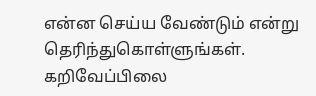என்ன செய்ய வேண்டும் என்று தெரிந்துகொள்ளுங்கள்.
கறிவேப்பிலை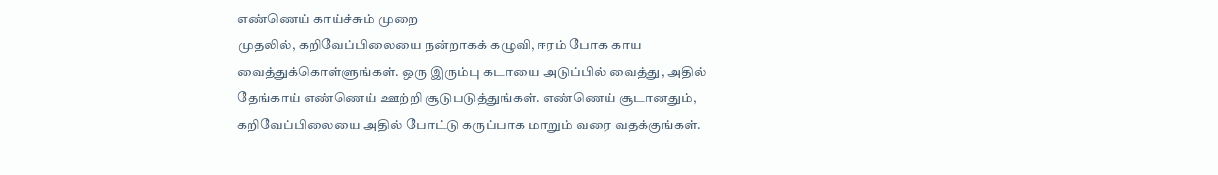எண்ணெய் காய்ச்சும் முறை
முதலில், கறிவேப்பிலையை நன்றாகக் கழுவி, ஈரம் போக காய வைத்துக்கொள்ளுங்கள். ஒரு இரும்பு கடாயை அடுப்பில் வைத்து, அதில் தேங்காய் எண்ணெய் ஊற்றி சூடுபடுத்துங்கள். எண்ணெய் சூடானதும், கறிவேப்பிலையை அதில் போட்டு கருப்பாக மாறும் வரை வதக்குங்கள்.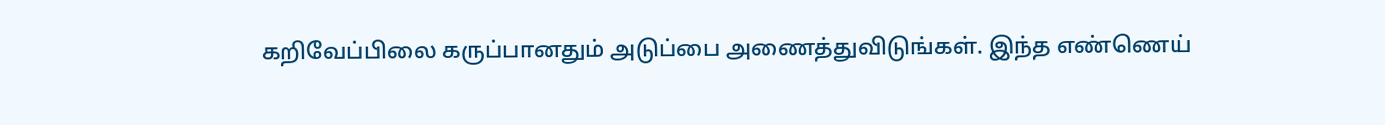கறிவேப்பிலை கருப்பானதும் அடுப்பை அணைத்துவிடுங்கள். இந்த எண்ணெய்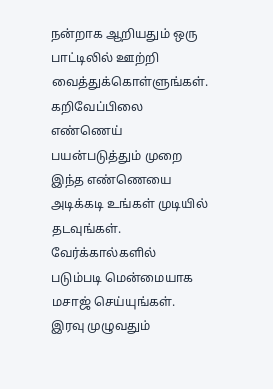நன்றாக ஆறியதும் ஒரு பாட்டிலில் ஊற்றி வைத்துக்கொள்ளுங்கள்.
கறிவேப்பிலை எண்ணெய் பயன்படுத்தும் முறை
இந்த எண்ணெயை அடிக்கடி உங்கள் முடியில் தடவுங்கள். வேர்க்கால்களில் படும்படி மென்மையாக மசாஜ் செய்யுங்கள். இரவு முழுவதும்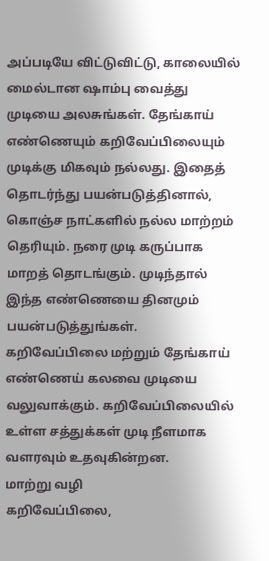அப்படியே விட்டுவிட்டு, காலையில் மைல்டான ஷாம்பு வைத்து முடியை அலசுங்கள். தேங்காய் எண்ணெயும் கறிவேப்பிலையும் முடிக்கு மிகவும் நல்லது. இதைத் தொடர்ந்து பயன்படுத்தினால், கொஞ்ச நாட்களில் நல்ல மாற்றம் தெரியும். நரை முடி கருப்பாக மாறத் தொடங்கும். முடிந்தால் இந்த எண்ணெயை தினமும் பயன்படுத்துங்கள். கறிவேப்பிலை மற்றும் தேங்காய் எண்ணெய் கலவை முடியை வலுவாக்கும். கறிவேப்பிலையில் உள்ள சத்துக்கள் முடி நீளமாக வளரவும் உதவுகின்றன.
மாற்று வழி
கறிவேப்பிலை,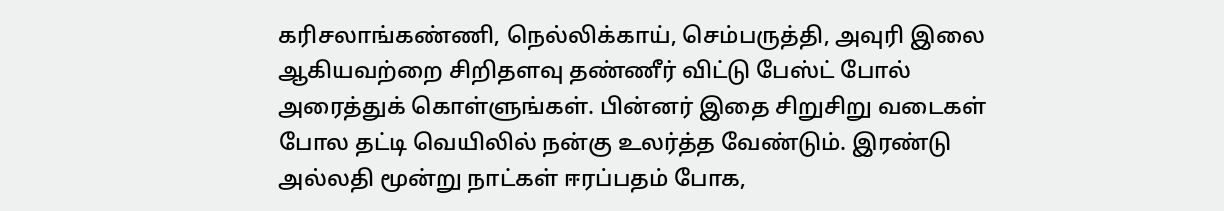கரிசலாங்கண்ணி, நெல்லிக்காய், செம்பருத்தி, அவுரி இலை ஆகியவற்றை சிறிதளவு தண்ணீர் விட்டு பேஸ்ட் போல் அரைத்துக் கொள்ளுங்கள். பின்னர் இதை சிறுசிறு வடைகள் போல தட்டி வெயிலில் நன்கு உலர்த்த வேண்டும். இரண்டு அல்லதி மூன்று நாட்கள் ஈரப்பதம் போக,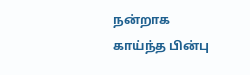நன்றாக காய்ந்த பின்பு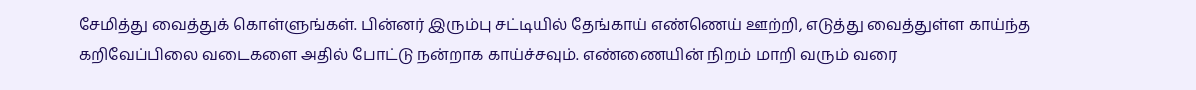சேமித்து வைத்துக் கொள்ளுங்கள். பின்னர் இரும்பு சட்டியில் தேங்காய் எண்ணெய் ஊற்றி, எடுத்து வைத்துள்ள காய்ந்த கறிவேப்பிலை வடைகளை அதில் போட்டு நன்றாக காய்ச்சவும். எண்ணையின் நிறம் மாறி வரும் வரை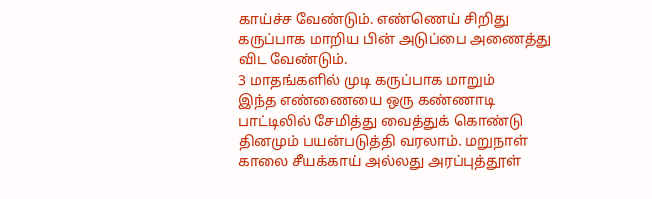காய்ச்ச வேண்டும். எண்ணெய் சிறிது கருப்பாக மாறிய பின் அடுப்பை அணைத்து விட வேண்டும்.
3 மாதங்களில் முடி கருப்பாக மாறும்
இந்த எண்ணையை ஒரு கண்ணாடி பாட்டிலில் சேமித்து வைத்துக் கொண்டு தினமும் பயன்படுத்தி வரலாம். மறுநாள் காலை சீயக்காய் அல்லது அரப்புத்தூள்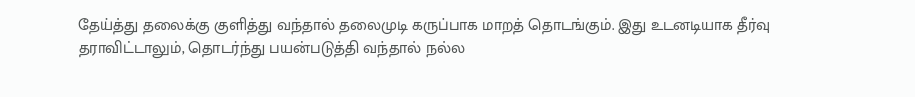தேய்த்து தலைக்கு குளித்து வந்தால் தலைமுடி கருப்பாக மாறத் தொடங்கும். இது உடனடியாக தீர்வு தராவிட்டாலும், தொடர்ந்து பயன்படுத்தி வந்தால் நல்ல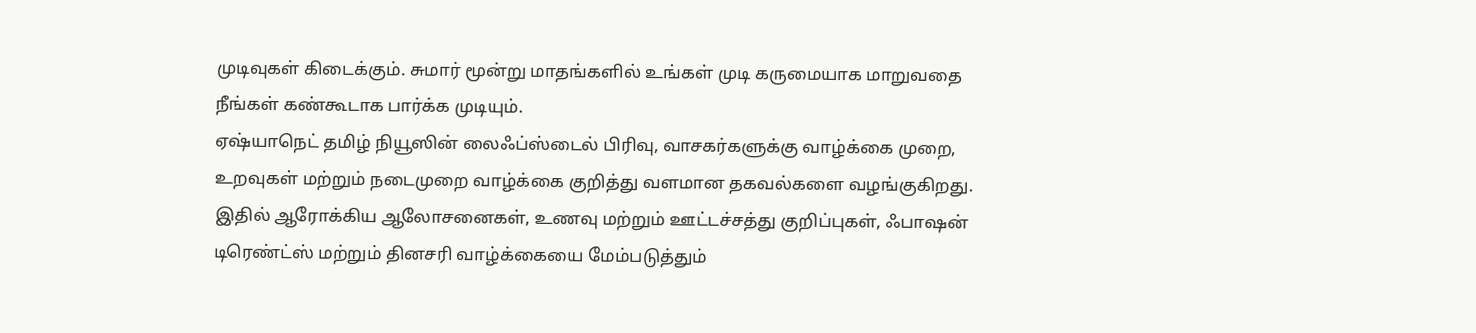முடிவுகள் கிடைக்கும். சுமார் மூன்று மாதங்களில் உங்கள் முடி கருமையாக மாறுவதை நீங்கள் கண்கூடாக பார்க்க முடியும்.
ஏஷ்யாநெட் தமிழ் நியூஸின் லைஃப்ஸ்டைல் பிரிவு, வாசகர்களுக்கு வாழ்க்கை முறை, உறவுகள் மற்றும் நடைமுறை வாழ்க்கை குறித்து வளமான தகவல்களை வழங்குகிறது. இதில் ஆரோக்கிய ஆலோசனைகள், உணவு மற்றும் ஊட்டச்சத்து குறிப்புகள், ஃபாஷன் டிரெண்ட்ஸ் மற்றும் தினசரி வாழ்க்கையை மேம்படுத்தும்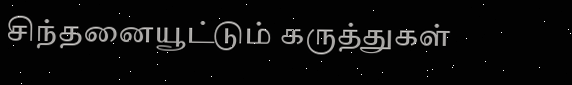சிந்தனையூட்டும் கருத்துகள்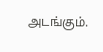அடங்கும்.